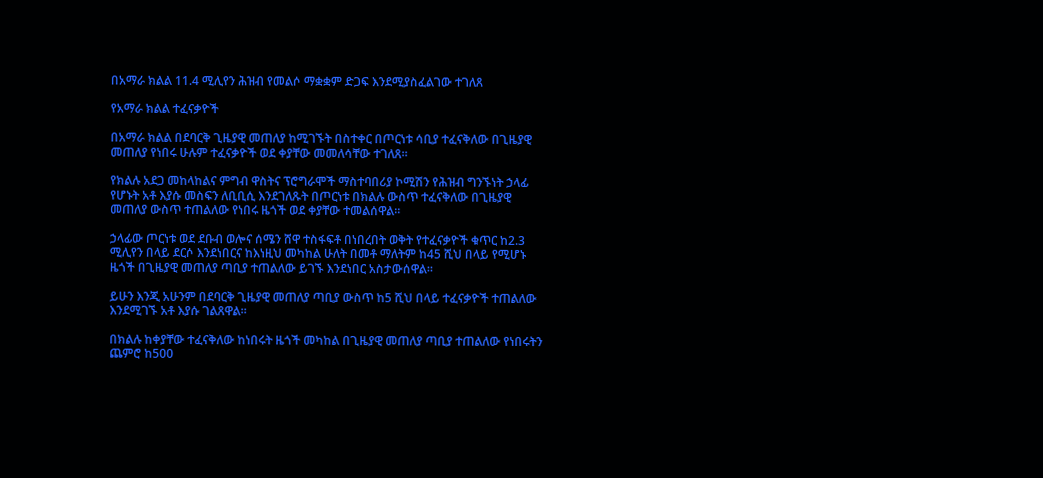በአማራ ክልል 11.4 ሚሊየን ሕዝብ የመልሶ ማቋቋም ድጋፍ እንደሚያስፈልገው ተገለጸ

የአማራ ክልል ተፈናቃዮች

በአማራ ክልል በደባርቅ ጊዜያዊ መጠለያ ከሚገኙት በስተቀር በጦርነቱ ሳቢያ ተፈናቅለው በጊዜያዊ መጠለያ የነበሩ ሁሉም ተፈናቃዮች ወደ ቀያቸው መመለሳቸው ተገለጸ።

የክልሉ አደጋ መከላከልና ምግብ ዋስትና ፕሮግራሞች ማስተባበሪያ ኮሚሽን የሕዝብ ግንኙነት ኃላፊ የሆኑት አቶ እያሱ መስፍን ለቢቢሲ እንደገለጹት በጦርነቱ በክልሉ ውስጥ ተፈናቅለው በጊዜያዊ መጠለያ ውስጥ ተጠልለው የነበሩ ዜጎች ወደ ቀያቸው ተመልሰዋል።

ኃላፊው ጦርነቱ ወደ ደቡብ ወሎና ሰሜን ሸዋ ተስፋፍቶ በነበረበት ወቅት የተፈናቃዮች ቁጥር ከ2.3 ሚሊየን በላይ ደርሶ እንደነበርና ከእነዚህ መካከል ሁለት በመቶ ማለትም ከ45 ሺህ በላይ የሚሆኑ ዜጎች በጊዜያዊ መጠለያ ጣቢያ ተጠልለው ይገኙ እንደነበር አስታውሰዋል።

ይሁን እንጂ አሁንም በደባርቅ ጊዜያዊ መጠለያ ጣቢያ ውስጥ ከ5 ሺህ በላይ ተፈናቃዮች ተጠልለው እንደሚገኙ አቶ እያሱ ገልጸዋል።

በክልሉ ከቀያቸው ተፈናቅለው ከነበሩት ዜጎች መካከል በጊዜያዊ መጠለያ ጣቢያ ተጠልለው የነበሩትን ጨምሮ ከ500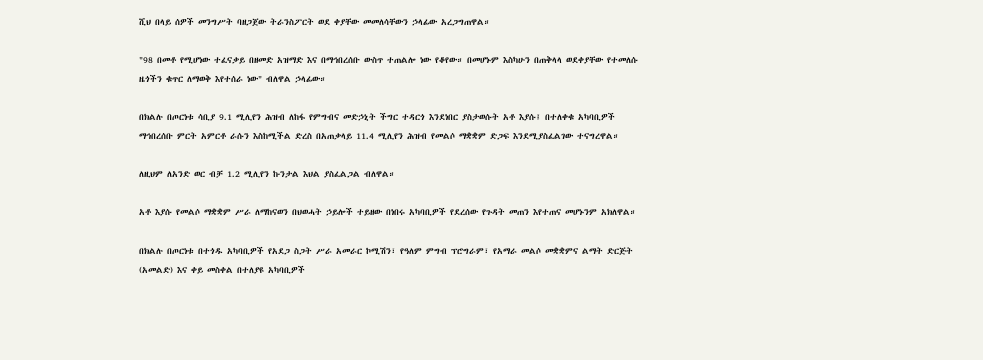ሺህ በላይ ሰዎች መንግሥት ባዘጋጀው ትራንስፖርት ወደ ቀያቸው መመለሳቸውን ኃላፊው አረጋግጠዋል።

"98 በመቶ የሚሆነው ተፈናቃይ በዘመድ አዝማድ እና በማኅበረሰቡ ውስጥ ተጠልሎ ነው የቆየው። በመሆኑም እስካሁን በጠቅላላ ወደቀያቸው የተመለሱ ዜጎችን ቁጥር ለማወቅ እየተሰራ ነው" ብለዋል ኃላፊው።

በክልሉ በጦርነቱ ሳቢያ 9.1 ሚሊየን ሕዝብ ለከፋ የምግብና መድኃኒት ችግር ተዳርጎ እንደነበር ያስታወሱት አቶ እያሱ፤ በተለቀቁ አካባቢዎች ማኅበረሰቡ ምርት አምርቶ ራሱን እስከሚችል ድረስ በአጠቃላይ 11.4 ሚሊየን ሕዝብ የመልሶ ማቋቋም ድጋፍ እንደሚያስፈልገው ተናግረዋል።

ለዚህም ለአንድ ወር ብቻ 1.2 ሚሊየን ኩንታል እህል ያስፈልጋል ብለዋል።

አቶ እያሱ የመልሶ ማቋቋም ሥራ ለማከናወን በህወሓት ኃይሎች ተይዘው በነበሩ አካባቢዎች የደረሰው የጉዳት መጠን እየተጠና መሆኑንም አክለዋል።

በክልሉ በጦርነቱ በተጎዱ አካባቢዎች የአደጋ ስጋት ሥራ አመራር ኮሚሽን፣ የዓለም ምግብ ፕሮግራም፣ የአማራ መልሶ መቋቋምና ልማት ድርጅት (አመልድ) እና ቀይ መስቀል በተለያዩ አካባቢዎች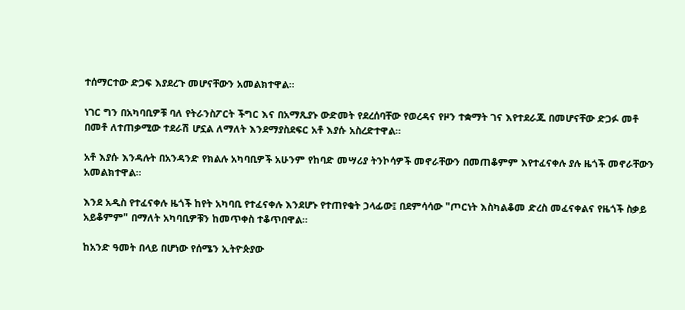ተሰማርተው ድጋፍ እያደረጉ መሆናቸውን አመልክተዋል።

ነገር ግን በአካባቢዎቹ ባለ የትራንስፖርት ችግር እና በአማጺያኑ ውድመት የደረሰባቸው የወረዳና የዞን ተቋማት ገና እየተደራጁ በመሆናቸው ድጋፉ መቶ በመቶ ለተጠቃሚው ተደራሽ ሆኗል ለማለት እንደማያስደፍር አቶ እያሱ አስረድተዋል።

አቶ እያሱ እንዳሉት በአንዳንድ የክልሉ አካባቢዎች አሁንም የከባድ መሣሪያ ትንኮሳዎች መኖራቸውን በመጠቆምም እየተፈናቀሉ ያሉ ዜጎች መኖራቸውን አመልክተዋል።

እንደ አዲስ የተፈናቀሉ ዜጎች ከየት አካባቢ የተፈናቀሉ እንደሆኑ የተጠየቁት ኃላፊው፤ በደምሳሳው "ጦርነት እስካልቆመ ድረስ መፈናቀልና የዜጎች ስቃይ አይቆምም" በማለት አካባቢዎቹን ከመጥቀስ ተቆጥበዋል።

ከአንድ ዓመት በላይ በሆነው የሰሜን ኢትዮጵያው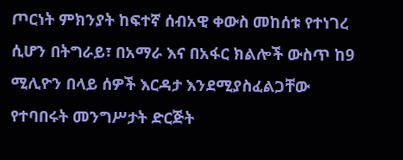ጦርነት ምክንያት ከፍተኛ ሰብአዊ ቀውስ መከሰቱ የተነገረ ሲሆን በትግራይ፣ በአማራ እና በአፋር ክልሎች ውስጥ ከ9 ሚሊዮን በላይ ሰዎች እርዳታ እንደሚያስፈልጋቸው የተባበሩት መንግሥታት ድርጅት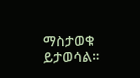ማስታወቁ ይታወሳል።